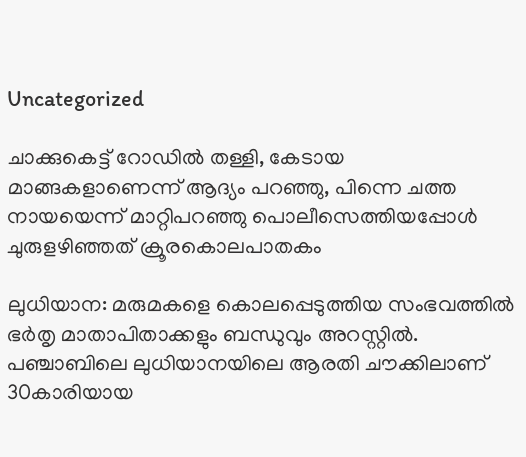Uncategorized

ചാക്കുകെട്ട് റോഡിൽ തള്ളി, കേടായ മാങ്ങകളാണെന്ന് ആദ്യം പറഞ്ഞു, പിന്നെ ചത്ത നായയെന്ന് മാറ്റിപറഞ്ഞു പൊലീസെത്തിയപ്പോള്‍ ചുരുളഴിഞ്ഞത് ക്രൂരകൊലപാതകം

ലുധിയാന: മരുമകളെ കൊലപ്പെടുത്തിയ സംഭവത്തിൽ ഭര്‍തൃ മാതാപിതാക്കളും ബന്ധുവും അറസ്റ്റിൽ. പഞ്ചാബിലെ ലുധിയാനയിലെ ആരതി ചൗക്കിലാണ് 30കാരിയായ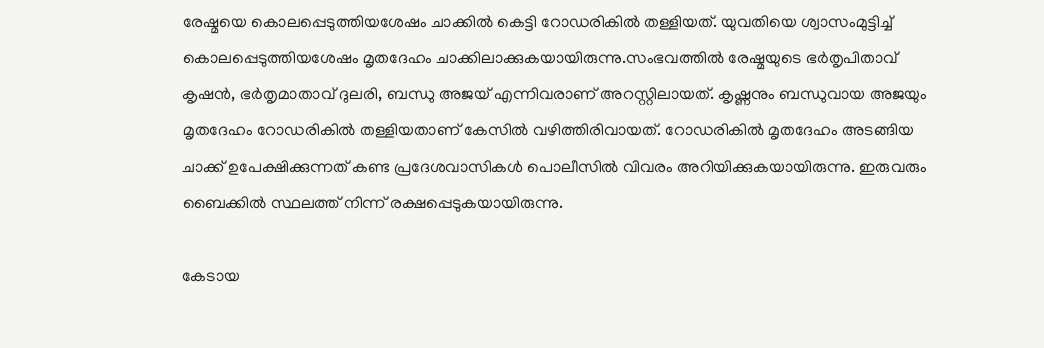രേഷ്മയെ കൊലപ്പെടുത്തിയശേഷം ചാക്കിൽ കെട്ടി റോഡരികിൽ തള്ളിയത്. യുവതിയെ ശ്വാസംമുട്ടിച്ച് കൊലപ്പെടുത്തിയശേഷം മൃതദേഹം ചാക്കിലാക്കുകയായിരുന്നു.സംഭവത്തിൽ രേഷ്മയുടെ ഭര്‍തൃപിതാവ് കൃഷൻ, ഭര്‍തൃമാതാവ് ദുലരി, ബന്ധു അജയ് എന്നിവരാണ് അറസ്റ്റിലായത്. കൃഷ്ണനും ബന്ധുവായ അജയും മൃതദേഹം റോഡരികിൽ തള്ളിയതാണ് കേസിൽ വഴിത്തിരിവായത്. റോഡരികിൽ മൃതദേഹം അടങ്ങിയ ചാക്ക് ഉപേക്ഷിക്കുന്നത് കണ്ട പ്രദേശവാസികള്‍ പൊലീസിൽ വിവരം അറിയിക്കുകയായിരുന്നു. ഇരുവരും ബൈക്കിൽ സ്ഥലത്ത് നിന്ന് രക്ഷപ്പെടുകയായിരുന്നു.

കേടായ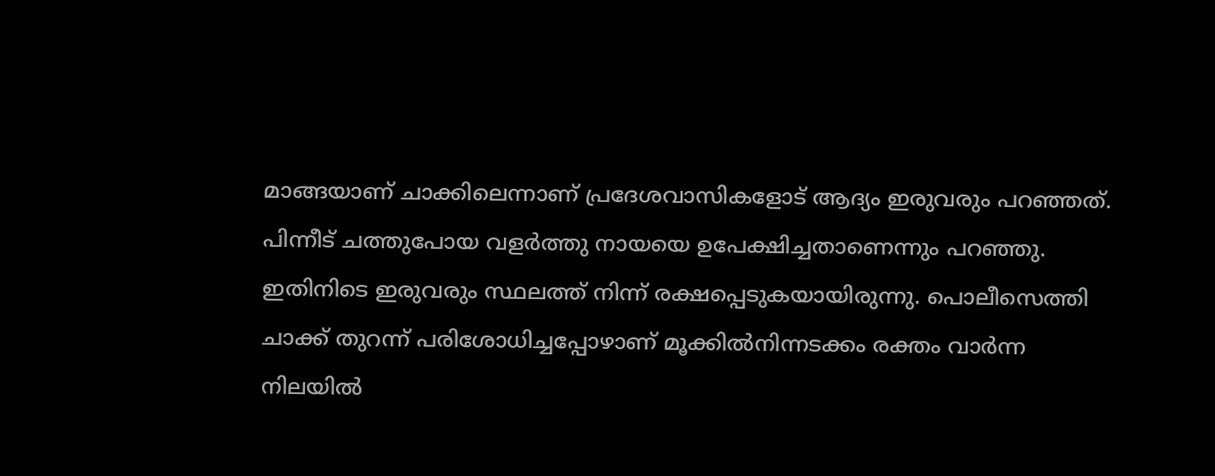മാങ്ങയാണ് ചാക്കിലെന്നാണ് പ്രദേശവാസികളോട് ആദ്യം ഇരുവരും പറഞ്ഞത്. പിന്നീട് ചത്തുപോയ വളര്‍ത്തു നായയെ ഉപേക്ഷിച്ചതാണെന്നും പറഞ്ഞു. ഇതിനിടെ ഇരുവരും സ്ഥലത്ത് നിന്ന് രക്ഷപ്പെടുകയായിരുന്നു. പൊലീസെത്തി ചാക്ക് തുറന്ന് പരിശോധിച്ചപ്പോഴാണ് മൂക്കിൽനിന്നടക്കം രക്തം വാര്‍ന്ന നിലയിൽ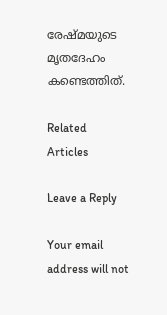രേഷ്മയുടെ മൃതദേഹം കണ്ടെത്തിത്.

Related Articles

Leave a Reply

Your email address will not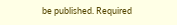be published. Required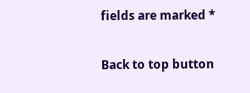fields are marked *

Back to top button